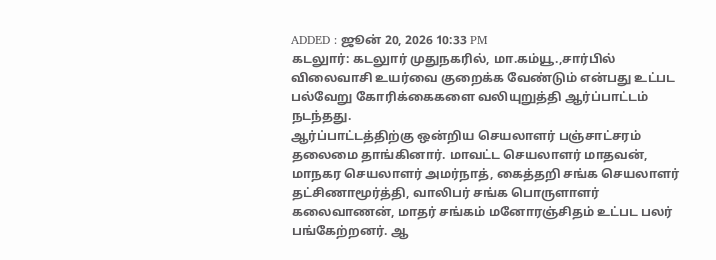ADDED : ஜூன் 20, 2026 10:33 PM
கடலுார்: கடலுார் முதுநகரில், மா.கம்யூ.,சார்பில் விலைவாசி உயர்வை குறைக்க வேண்டும் என்பது உட்பட பல்வேறு கோரிக்கைகளை வலியுறுத்தி ஆர்ப்பாட்டம் நடந்தது.
ஆர்ப்பாட்டத்திற்கு ஒன்றிய செயலாளர் பஞ்சாட்சரம் தலைமை தாங்கினார். மாவட்ட செயலாளர் மாதவன், மாநகர செயலாளர் அமர்நாத், கைத்தறி சங்க செயலாளர் தட்சிணாமூர்த்தி, வாலிபர் சங்க பொருளாளர் கலைவாணன், மாதர் சங்கம் மனோரஞ்சிதம் உட்பட பலர் பங்கேற்றனர். ஆ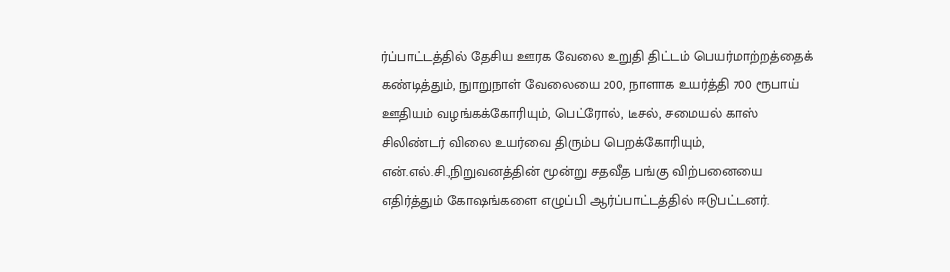ர்ப்பாட்டத்தில் தேசிய ஊரக வேலை உறுதி திட்டம் பெயர்மாற்றத்தைக் கண்டித்தும், நுாறுநாள் வேலையை 200, நாளாக உயர்த்தி 700 ரூபாய் ஊதியம் வழங்கக்கோரியும், பெட்ரோல், டீசல், சமையல் காஸ் சிலிண்டர் விலை உயர்வை திரும்ப பெறக்கோரியும், என்.எல்.சி.,நிறுவனத்தின் மூன்று சதவீத பங்கு விற்பனையை எதிர்த்தும் கோஷங்களை எழுப்பி ஆர்ப்பாட்டத்தில் ஈடுபட்டனர்.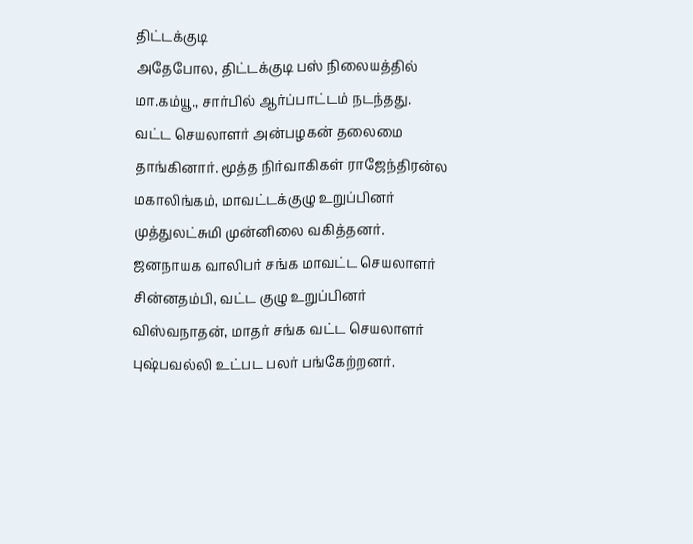திட்டக்குடி
அதேபோல, திட்டக்குடி பஸ் நிலையத்தில் மா.கம்யூ., சார்பில் ஆர்ப்பாட்டம் நடந்தது.
வட்ட செயலாளர் அன்பழகன் தலைமை தாங்கினார். மூத்த நிர்வாகிகள் ராஜேந்திரன்ல மகாலிங்கம், மாவட்டக்குழு உறுப்பினர் முத்துலட்சுமி முன்னிலை வகித்தனர். ஜனநாயக வாலிபர் சங்க மாவட்ட செயலாளர் சின்னதம்பி, வட்ட குழு உறுப்பினர் விஸ்வநாதன், மாதர் சங்க வட்ட செயலாளர் புஷ்பவல்லி உட்பட பலர் பங்கேற்றனர்.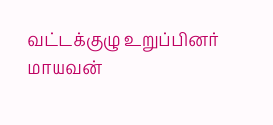வட்டக்குழு உறுப்பினர் மாயவன்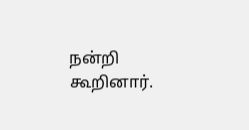நன்றி கூறினார்.